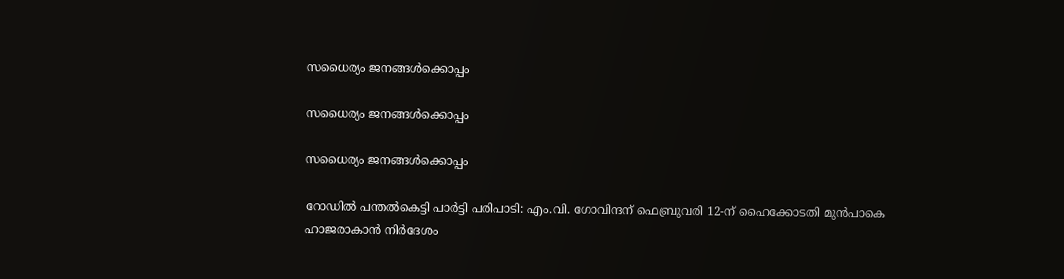സധൈര്യം ജനങ്ങൾക്കൊപ്പം

സധൈര്യം ജനങ്ങൾക്കൊപ്പം

സധൈര്യം ജനങ്ങൾക്കൊപ്പം

റോഡിൽ പന്തൽകെട്ടി പാർട്ടി പരിപാടി: എം.വി. ഗോവിന്ദന് ഫെബ്രുവരി 12-ന് ഹൈക്കോടതി മുന്‍പാകെ ഹാജരാകാൻ നിർദേശം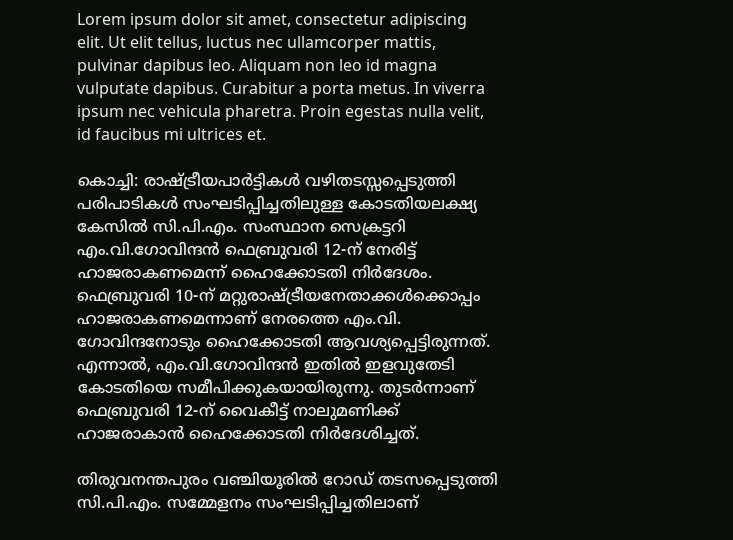Lorem ipsum dolor sit amet, consectetur adipiscing elit. Ut elit tellus, luctus nec ullamcorper mattis, pulvinar dapibus leo. Aliquam non leo id magna vulputate dapibus. Curabitur a porta metus. In viverra ipsum nec vehicula pharetra. Proin egestas nulla velit, id faucibus mi ultrices et.

കൊച്ചി: രാഷ്ട്രീയപാര്‍ട്ടികള്‍ വഴിതടസ്സപ്പെടുത്തി പരിപാടികള്‍ സംഘടിപ്പിച്ചതിലുള്ള കോടതിയലക്ഷ്യ കേസില്‍ സി.പി.എം. സംസ്ഥാന സെക്രട്ടറി എം.വി.ഗോവിന്ദന്‍ ഫെബ്രുവരി 12-ന് നേരിട്ട് ഹാജരാകണമെന്ന് ഹൈക്കോടതി നിര്‍ദേശം. ഫെബ്രുവരി 10-ന് മറ്റുരാഷ്ട്രീയനേതാക്കള്‍ക്കൊപ്പം ഹാജരാകണമെന്നാണ് നേരത്തെ എം.വി. ഗോവിന്ദനോടും ഹൈക്കോടതി ആവശ്യപ്പെട്ടിരുന്നത്. എന്നാല്‍, എം.വി.ഗോവിന്ദന്‍ ഇതില്‍ ഇളവുതേടി കോടതിയെ സമീപിക്കുകയായിരുന്നു. തുടര്‍ന്നാണ് ഫെബ്രുവരി 12-ന് വൈകീട്ട് നാലുമണിക്ക് ഹാജരാകാന്‍ ഹൈക്കോടതി നിര്‍ദേശിച്ചത്.

തിരുവനന്തപുരം വഞ്ചിയൂരില്‍ റോഡ് തടസപ്പെടുത്തി സി.പി.എം. സമ്മേളനം സംഘടിപ്പിച്ചതിലാണ്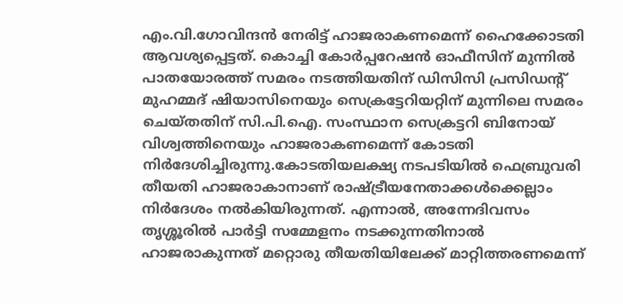എം.വി.ഗോവിന്ദന്‍ നേരിട്ട് ഹാജരാകണമെന്ന് ഹൈക്കോടതി ആവശ്യപ്പെട്ടത്. കൊച്ചി കോര്‍പ്പറേഷന്‍ ഓഫീസിന് മുന്നില്‍ പാതയോരത്ത് സമരം നടത്തിയതിന് ഡിസിസി പ്രസിഡന്റ് മുഹമ്മദ് ഷിയാസിനെയും സെക്രട്ടേറിയറ്റിന് മുന്നിലെ സമരം ചെയ്തതിന് സി.പി.ഐ. സംസ്ഥാന സെക്രട്ടറി ബിനോയ് വിശ്വത്തിനെയും ഹാജരാകണമെന്ന് കോടതി നിര്‍ദേശിച്ചിരുന്നു.കോടതിയലക്ഷ്യ നടപടിയില്‍ ഫെബ്രുവരി തീയതി ഹാജരാകാനാണ് രാഷ്ട്രീയനേതാക്കള്‍ക്കെല്ലാം നിര്‍ദേശം നല്‍കിയിരുന്നത്. എന്നാല്‍, അന്നേദിവസം തൃശ്ശൂരില്‍ പാര്‍ട്ടി സമ്മേളനം നടക്കുന്നതിനാല്‍ ഹാജരാകുന്നത് മറ്റൊരു തീയതിയിലേക്ക് മാറ്റിത്തരണമെന്ന്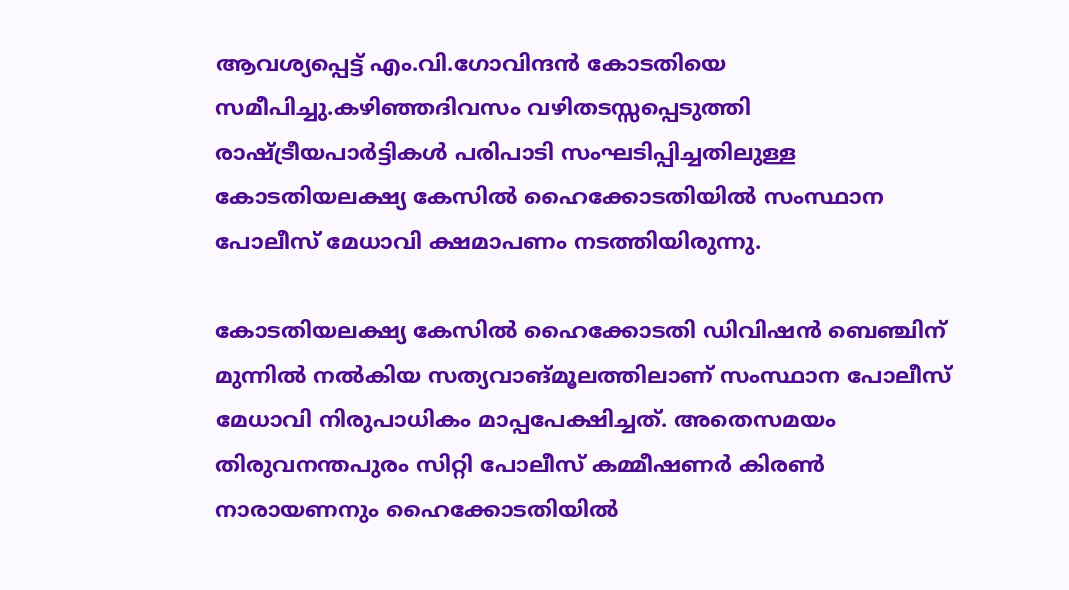ആവശ്യപ്പെട്ട് എം.വി.ഗോവിന്ദന്‍ കോടതിയെ സമീപിച്ചു.കഴിഞ്ഞദിവസം വഴിതടസ്സപ്പെടുത്തി രാഷ്ട്രീയപാര്‍ട്ടികള്‍ പരിപാടി സംഘടിപ്പിച്ചതിലുള്ള കോടതിയലക്ഷ്യ കേസില്‍ ഹൈക്കോടതിയില്‍ സംസ്ഥാന പോലീസ് മേധാവി ക്ഷമാപണം നടത്തിയിരുന്നു.

കോടതിയലക്ഷ്യ കേസില്‍ ഹൈക്കോടതി ഡിവിഷന്‍ ബെഞ്ചിന് മുന്നില്‍ നല്‍കിയ സത്യവാങ്മൂലത്തിലാണ് സംസ്ഥാന പോലീസ് മേധാവി നിരുപാധികം മാപ്പപേക്ഷിച്ചത്. അതെസമയം തിരുവനന്തപുരം സിറ്റി പോലീസ് കമ്മീഷണര്‍ കിരണ്‍ നാരായണനും ഹൈക്കോടതിയില്‍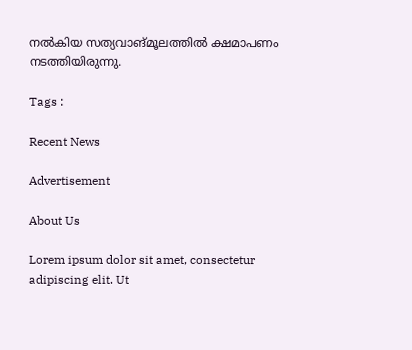നല്‍കിയ സത്യവാങ്മൂലത്തില്‍ ക്ഷമാപണം നടത്തിയിരുന്നു.

Tags :

Recent News

Advertisement

About Us

Lorem ipsum dolor sit amet, consectetur adipiscing elit. Ut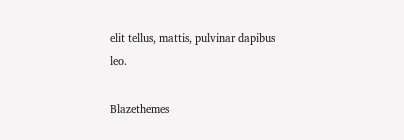elit tellus, mattis, pulvinar dapibus leo.

Blazethemes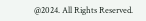@2024. All Rights Reserved.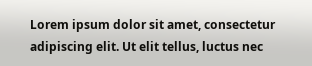Lorem ipsum dolor sit amet, consectetur adipiscing elit. Ut elit tellus, luctus nec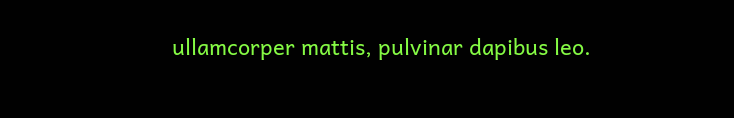ullamcorper mattis, pulvinar dapibus leo.